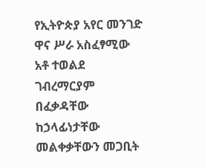የኢትዮጵያ አየር መንገድ ዋና ሥራ አስፈፃሚው አቶ ተወልደ ገብረማርያም በፈቃዳቸው ከኃላፊነታቸው መልቀቃቸውን መጋቢት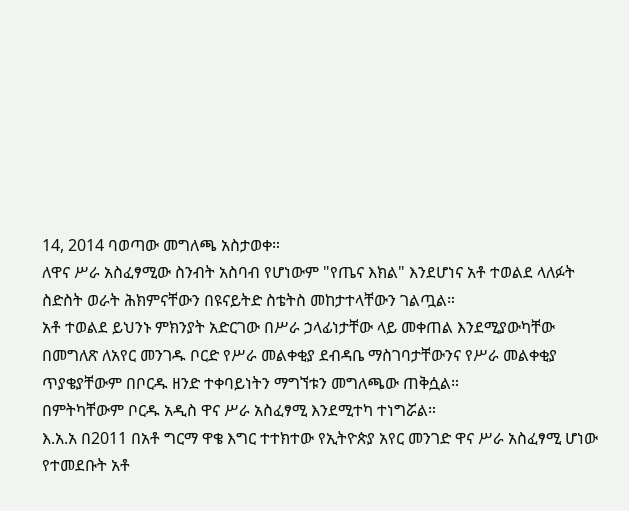14, 2014 ባወጣው መግለጫ አስታወቀ።
ለዋና ሥራ አስፈፃሚው ስንብት አስባብ የሆነውም "የጤና እክል" እንደሆነና አቶ ተወልደ ላለፉት ስድስት ወራት ሕክምናቸውን በዩናይትድ ስቴትስ መከታተላቸውን ገልጧል።
አቶ ተወልደ ይህንኑ ምክንያት አድርገው በሥራ ኃላፊነታቸው ላይ መቀጠል እንደሚያውካቸው በመግለጽ ለአየር መንገዱ ቦርድ የሥራ መልቀቂያ ደብዳቤ ማስገባታቸውንና የሥራ መልቀቂያ ጥያቄያቸውም በቦርዱ ዘንድ ተቀባይነትን ማግኘቱን መግለጫው ጠቅሷል።
በምትካቸውም ቦርዱ አዲስ ዋና ሥራ አስፈፃሚ እንደሚተካ ተነግሯል።
እ.አ.አ በ2011 በአቶ ግርማ ዋቄ እግር ተተክተው የኢትዮጵያ አየር መንገድ ዋና ሥራ አስፈፃሚ ሆነው የተመደቡት አቶ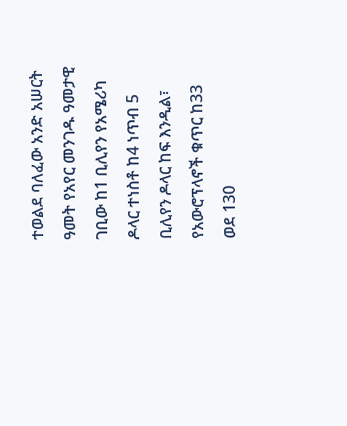ተወልደ ባለፈው አንድ አሠርት ዓመት የአየር መንገዱ ዓመታዊ ገቢው ከ1 ቢሊየን የአሜሪካ ዶላር ተነስቶ ከ4 ነጥብ 5 ቢሊየን ዶላር ከፍ እንዲል፣ የአውሮፕላኖች ቁጥር ከ33 ወደ 130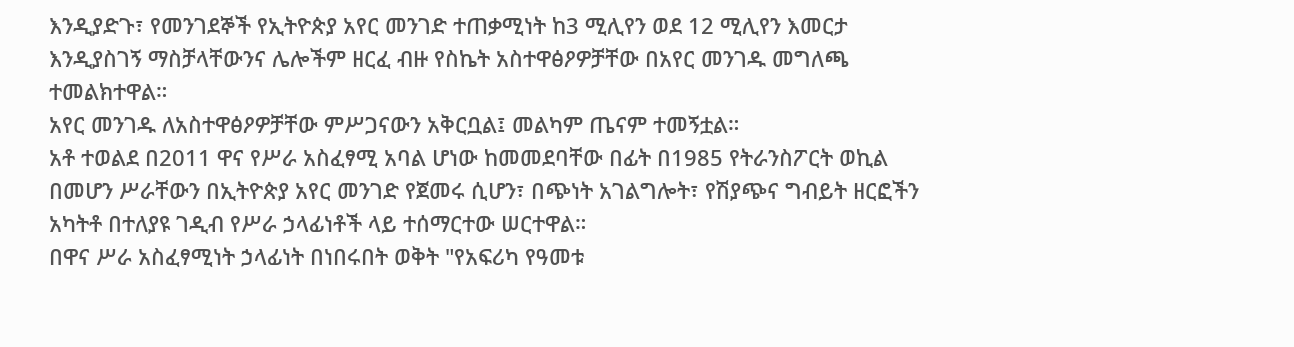እንዲያድጉ፣ የመንገደኞች የኢትዮጵያ አየር መንገድ ተጠቃሚነት ከ3 ሚሊየን ወደ 12 ሚሊየን እመርታ እንዲያስገኝ ማስቻላቸውንና ሌሎችም ዘርፈ ብዙ የስኬት አስተዋፅዖዎቻቸው በአየር መንገዱ መግለጫ ተመልክተዋል።
አየር መንገዱ ለአስተዋፅዖዎቻቸው ምሥጋናውን አቅርቧል፤ መልካም ጤናም ተመኝቷል።
አቶ ተወልደ በ2011 ዋና የሥራ አስፈፃሚ አባል ሆነው ከመመደባቸው በፊት በ1985 የትራንስፖርት ወኪል በመሆን ሥራቸውን በኢትዮጵያ አየር መንገድ የጀመሩ ሲሆን፣ በጭነት አገልግሎት፣ የሽያጭና ግብይት ዘርፎችን አካትቶ በተለያዩ ገዲብ የሥራ ኃላፊነቶች ላይ ተሰማርተው ሠርተዋል።
በዋና ሥራ አስፈፃሚነት ኃላፊነት በነበሩበት ወቅት "የአፍሪካ የዓመቱ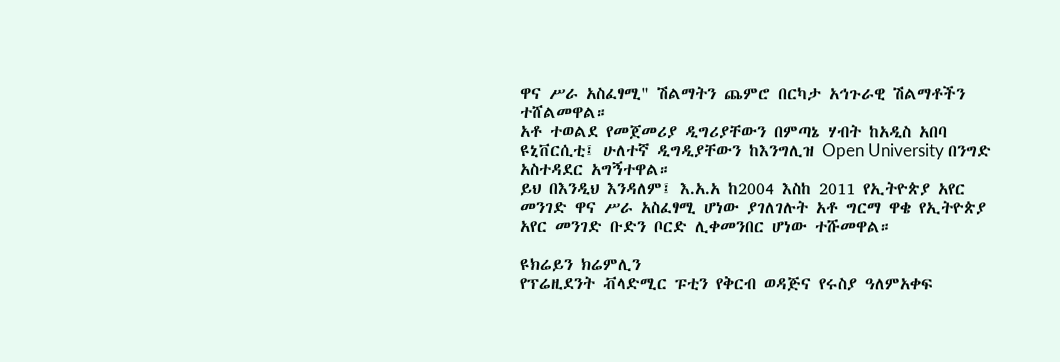ዋና ሥራ አስፈፃሚ" ሽልማትን ጨምሮ በርካታ አኅጉራዊ ሽልማቶችን ተሸልመዋል።
አቶ ተወልደ የመጀመሪያ ዲግሪያቸውን በምጣኔ ሃብት ከአዲስ አበባ ዩኒቨርሲቲ፤ ሁለተኛ ዲግዲያቸውን ከእንግሊዝ Open University በንግድ አስተዳደር አግኝተዋል።
ይህ በእንዲህ እንዳለም፤ እ.አ.አ ከ2004 እስከ 2011 የኢትዮጵያ አየር መንገድ ዋና ሥራ አስፈፃሚ ሆነው ያገለገሉት አቶ ግርማ ዋቄ የኢትዮጵያ አየር መንገድ ቡድን ቦርድ ሊቀመንበር ሆነው ተሹመዋል።

ዩክሬይን ክሬምሊን
የፕሬዚደንት ቭላድሚር ፑቲን የቅርብ ወዳጅና የሩስያ ዓለምአቀፍ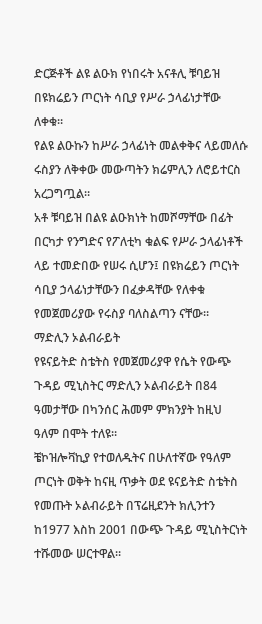ድርጅቶች ልዩ ልዑክ የነበሩት አናቶሊ ቹባይዝ በዩክሬይን ጦርነት ሳቢያ የሥራ ኃላፊነታቸው ለቀቁ።
የልዩ ልዑኩን ከሥራ ኃላፊነት መልቀቅና ላይመለሱ ሩስያን ለቅቀው መውጣትን ክሬምሊን ለሮይተርስ አረጋግጧል።
አቶ ቹባይዝ በልዩ ልዑክነት ከመሾማቸው በፊት በርካታ የንግድና የፖለቲካ ቁልፍ የሥራ ኃላፊነቶች ላይ ተመድበው የሠሩ ሲሆን፤ በዩክሬይን ጦርነት ሳቢያ ኃላፊነታቸውን በፈቃዳቸው የለቀቁ የመጀመሪያው የሩስያ ባለስልጣን ናቸው።
ማድሊን ኦልብራይት
የዩናይትድ ስቴትስ የመጀመሪያዋ የሴት የውጭ ጉዳይ ሚኒስትር ማድሊን ኦልብራይት በ84 ዓመታቸው በካንሰር ሕመም ምክንያት ከዚህ ዓለም በሞት ተለዩ።
ቼኮዝሎቫኪያ የተወለዱትና በሁለተኛው የዓለም ጦርነት ወቅት ከናዚ ጥቃት ወደ ዩናይትድ ስቴትስ የመጡት ኦልብራይት በፕሬዚደንት ክሊንተን ከ1977 እስከ 2001 በውጭ ጉዳይ ሚኒስትርነት ተሹመው ሠርተዋል።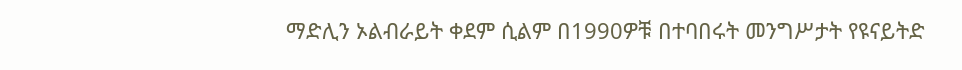ማድሊን ኦልብራይት ቀደም ሲልም በ1990ዎቹ በተባበሩት መንግሥታት የዩናይትድ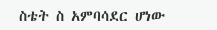ስቴት ስ አምባሳደር ሆነው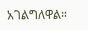አገልግለዋል።